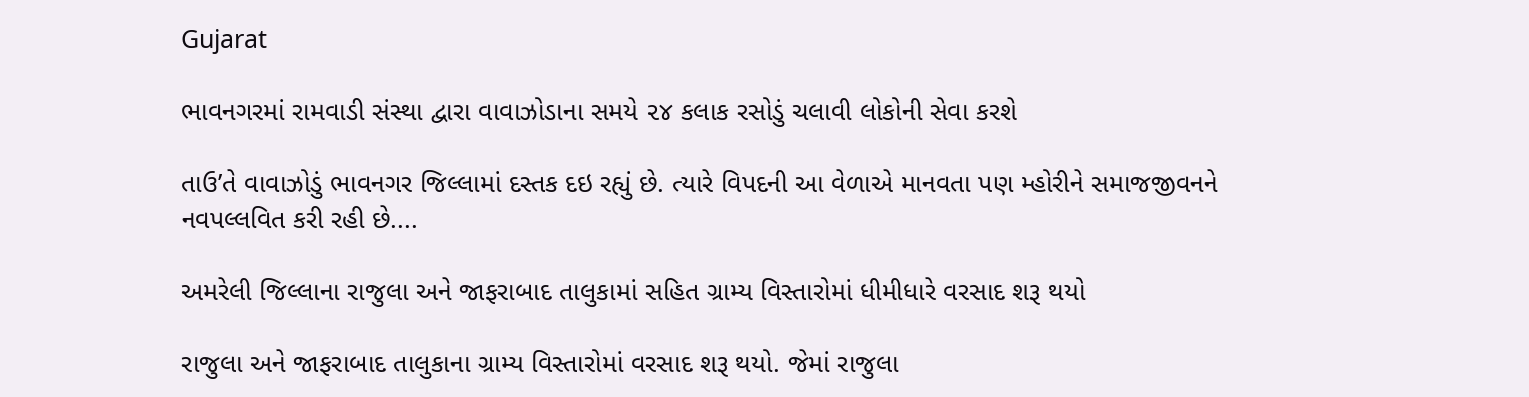Gujarat

ભાવનગરમાં રામવાડી સંસ્થા દ્વારા વાવાઝોડાના સમયે ૨૪ કલાક રસોડું ચલાવી લોકોની સેવા કરશે

તાઉ’તે વાવાઝોડું ભાવનગર જિલ્લામાં દસ્તક દઇ રહ્યું છે. ત્યારે વિપદની આ વેળાએ માનવતા પણ મ્હોરીને સમાજજીવનને નવપલ્લવિત કરી રહી છે....

અમરેલી જિલ્લાના રાજુલા અને જાફરાબાદ તાલુકામાં સહિત ગ્રામ્ય વિસ્તારોમાં ધીમીધારે વરસાદ શરૂ થયો

રાજુલા અને જાફરાબાદ તાલુકાના ગ્રામ્ય વિસ્તારોમાં વરસાદ શરૂ થયો. જેમાં રાજુલા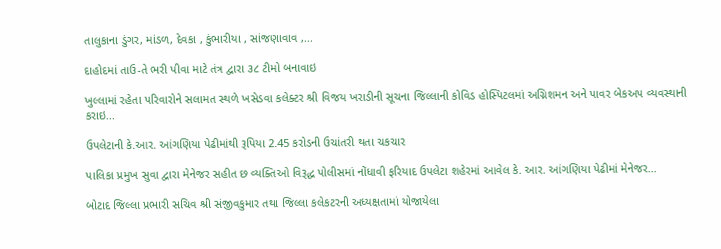તાલુકાના ડુંગર, માંડળ, દેવકા , કુંભારીયા , સાંજણાવાવ ,...

દાહોદમાં તાઉ-તે ભરી પીવા માટે તંત્ર દ્વારા ૩૮ ટીમો બનાવાઇ

ખુલ્લામાં રહેતા પરિવારોને સલામત સ્થળે ખસેડવા કલેક્ટર શ્રી વિજય ખરાડીની સૂચના જિલ્લાની કોવિડ હોસ્પિટલમાં અગ્નિશમન અને પાવર બેકઅપ વ્યવસ્થાની કરાઇ...

ઉપલેટાની કે.આર. આંગણિયા પેઢીમાંથી રૂપિયા 2.45 કરોડની ઉચાંતરી થતા ચકચાર

પાલિકા પ્રમુખ સુવા દ્વારા મેનેજર સહીત છ વ્યક્તિઓ વિરૂદ્ધ પોલીસમાં નોંધાવી ફરિયાદ ઉપલેટા શહેરમાં આવેલ કે. આર. આંગણિયા પેઢીમાં મેનેજર...

બોટાદ જિલ્લા પ્રભારી સચિવ શ્રી સંજીવકુમાર તથા જિલ્લા કલેકટરની અધ્યક્ષતામાં યોજાયેલા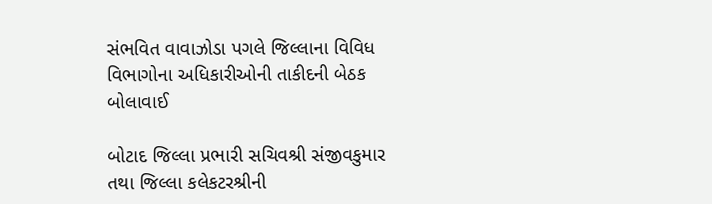સંભવિત વાવાઝોડા પગલે જિલ્લાના વિવિધ વિભાગોના અધિકારીઓની તાકીદની બેઠક બોલાવાઈ

બોટાદ જિલ્લા પ્રભારી સચિવશ્રી સંજીવકુમાર તથા જિલ્લા કલેકટરશ્રીની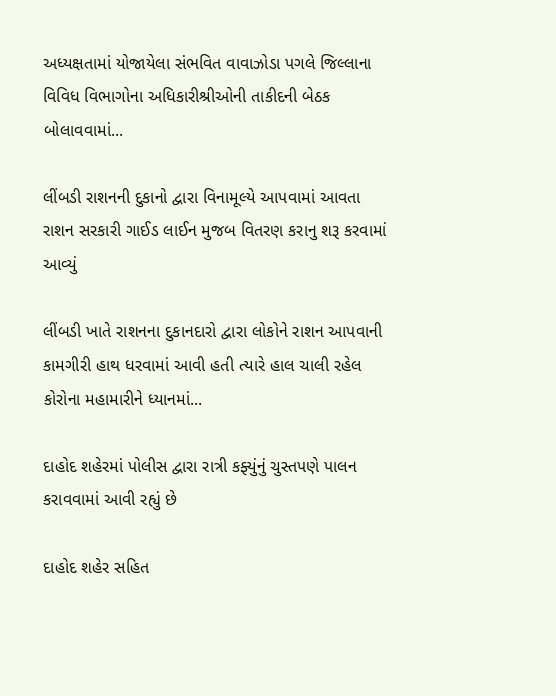અધ્યક્ષતામાં યોજાયેલા સંભવિત વાવાઝોડા પગલે જિલ્લાના વિવિધ વિભાગોના અધિકારીશ્રીઓની તાકીદની બેઠક બોલાવવામાં...

લીંબડી રાશનની દુકાનો દ્વારા વિનામૂલ્યે આપવામાં આવતા રાશન સરકારી ગાઈડ લાઈન મુજબ વિતરણ કરાનુ શરૂ કરવામાં આવ્યું

લીંબડી ખાતે રાશનના દુકાનદારો દ્વારા લોકોને રાશન આપવાની કામગીરી હાથ ધરવામાં આવી હતી ત્યારે હાલ ચાલી રહેલ કોરોના મહામારીને ધ્યાનમાં...

દાહોદ શહેરમાં પોલીસ દ્વારા રાત્રી કફ્યુંનું ચુસ્તપણે પાલન કરાવવામાં આવી રહ્યું છે

દાહોદ શહેર સહિત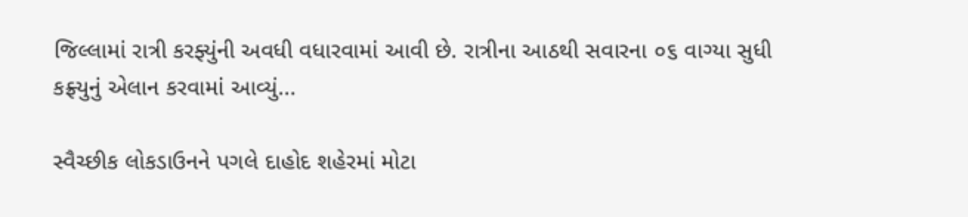જિલ્લામાં રાત્રી કરફ્યુંની અવધી વધારવામાં આવી છે. રાત્રીના આઠથી સવારના ૦૬ વાગ્યા સુધી કફ્ર્યુનું એલાન કરવામાં આવ્યું...

સ્વૈચ્છીક લોકડાઉનને પગલે દાહોદ શહેરમાં મોટા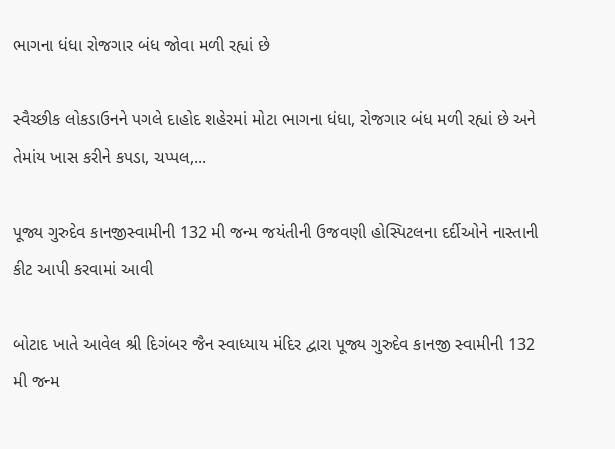ભાગના ધંધા રોજગાર બંધ જોવા મળી રહ્યાં છે

સ્વૈચ્છીક લોકડાઉનને પગલે દાહોદ શહેરમાં મોટા ભાગના ધંધા, રોજગાર બંધ મળી રહ્યાં છે અને તેમાંય ખાસ કરીને કપડા, ચપ્પલ,...

પૂજ્ય ગુરુદેવ કાનજીસ્વામીની 132 મી જન્મ જયંતીની ઉજવણી હોસ્પિટલના દર્દીઓને નાસ્તાની કીટ આપી કરવામાં આવી

બોટાદ ખાતે આવેલ શ્રી દિગંબર જૈન સ્વાધ્યાય મંદિર દ્વારા પૂજ્ય ગુરુદેવ કાનજી સ્વામીની 132 મી જન્મ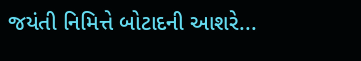જયંતી નિમિત્તે બોટાદની આશરે...